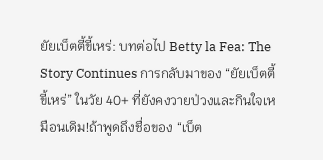ยัยเบ็ตตี้ขี้เหร่: บทต่อไป Betty la Fea: The Story Continues การกลับมาของ “ยัยเบ็ตตี้ขี้เหร่” ในวัย 40+ ที่ยังคงวายป่วงและกินใจเหมือนเดิม!ถ้าพูดถึงชื่อของ “เบ็ต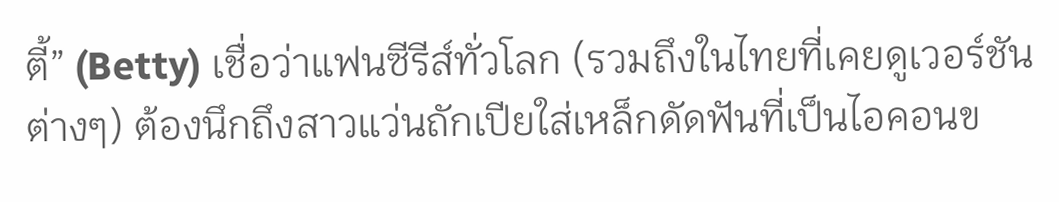ตี้” (Betty) เชื่อว่าแฟนซีรีส์ทั่วโลก (รวมถึงในไทยที่เคยดูเวอร์ชันต่างๆ) ต้องนึกถึงสาวแว่นถักเปียใส่เหล็กดัดฟันที่เป็นไอคอนข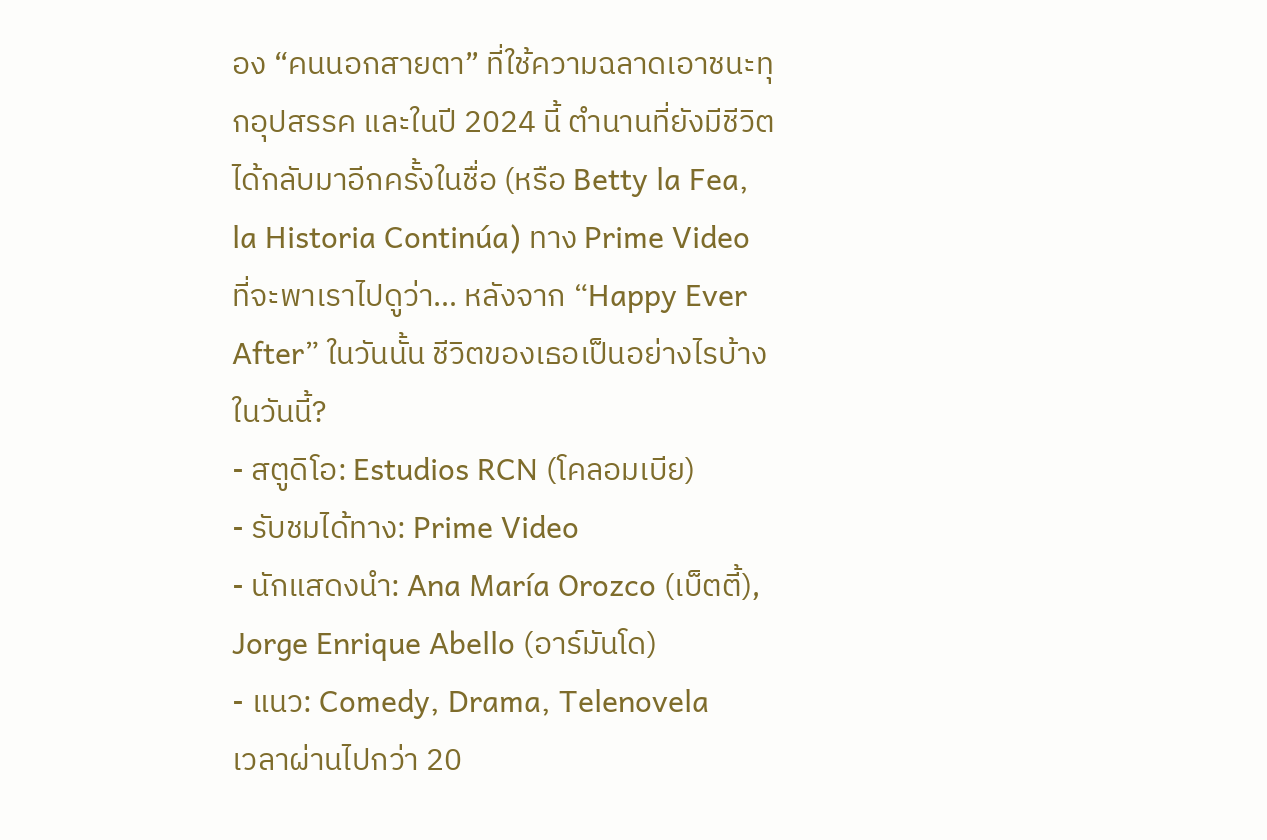อง “คนนอกสายตา” ที่ใช้ความฉลาดเอาชนะทุกอุปสรรค และในปี 2024 นี้ ตำนานที่ยังมีชีวิตได้กลับมาอีกครั้งในชื่อ (หรือ Betty la Fea, la Historia Continúa) ทาง Prime Video ที่จะพาเราไปดูว่า… หลังจาก “Happy Ever After” ในวันนั้น ชีวิตของเธอเป็นอย่างไรบ้างในวันนี้?
- สตูดิโอ: Estudios RCN (โคลอมเบีย)
- รับชมได้ทาง: Prime Video
- นักแสดงนำ: Ana María Orozco (เบ็ตตี้), Jorge Enrique Abello (อาร์มันโด)
- แนว: Comedy, Drama, Telenovela
เวลาผ่านไปกว่า 20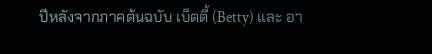ปีหลังจากภาคต้นฉบับ เบ็ตตี้ (Betty) และ อา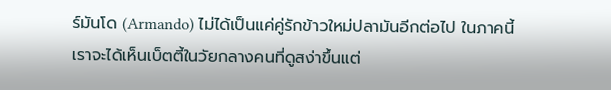ร์มันโด (Armando) ไม่ได้เป็นแค่คู่รักข้าวใหม่ปลามันอีกต่อไป ในภาคนี้เราจะได้เห็นเบ็ตตี้ในวัยกลางคนที่ดูสง่าขึ้นแต่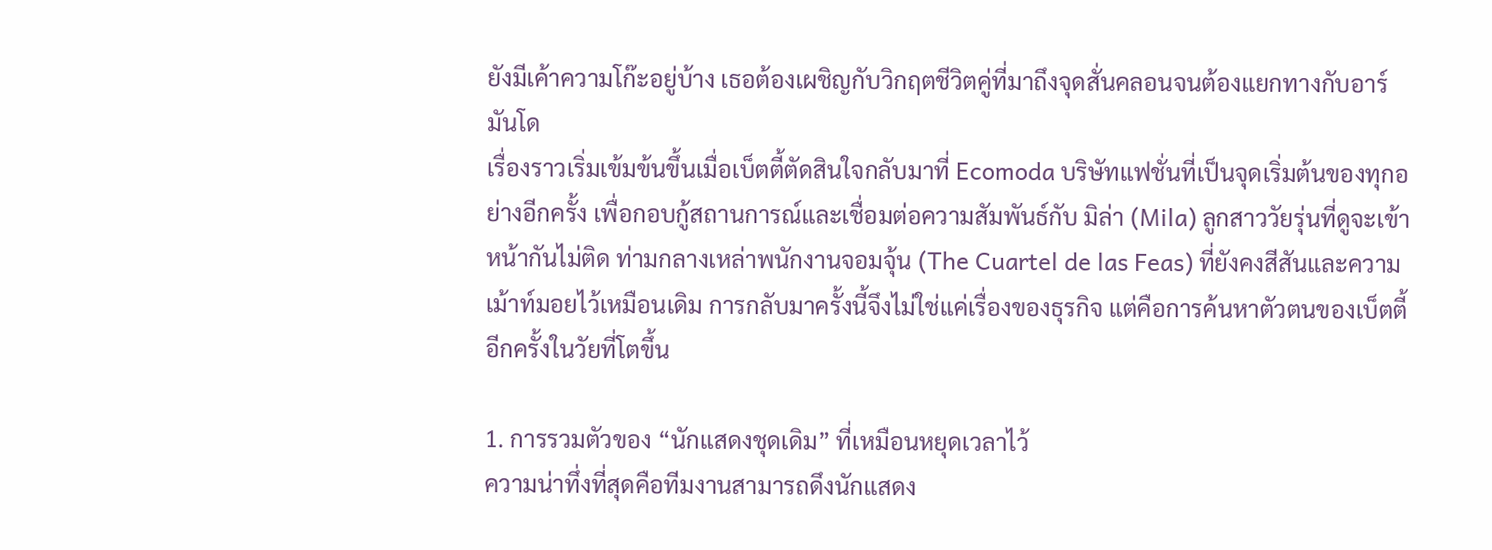ยังมีเค้าความโก๊ะอยู่บ้าง เธอต้องเผชิญกับวิกฤตชีวิตคู่ที่มาถึงจุดสั่นคลอนจนต้องแยกทางกับอาร์มันโด
เรื่องราวเริ่มเข้มข้นขึ้นเมื่อเบ็ตตี้ตัดสินใจกลับมาที่ Ecomoda บริษัทแฟชั่นที่เป็นจุดเริ่มต้นของทุกอย่างอีกครั้ง เพื่อกอบกู้สถานการณ์และเชื่อมต่อความสัมพันธ์กับ มิล่า (Mila) ลูกสาววัยรุ่นที่ดูจะเข้าหน้ากันไม่ติด ท่ามกลางเหล่าพนักงานจอมจุ้น (The Cuartel de las Feas) ที่ยังคงสีสันและความเม้าท์มอยไว้เหมือนเดิม การกลับมาครั้งนี้จึงไม่ใช่แค่เรื่องของธุรกิจ แต่คือการค้นหาตัวตนของเบ็ตตี้อีกครั้งในวัยที่โตขึ้น

1. การรวมตัวของ “นักแสดงชุดเดิม” ที่เหมือนหยุดเวลาไว้
ความน่าทึ่งที่สุดคือทีมงานสามารถดึงนักแสดง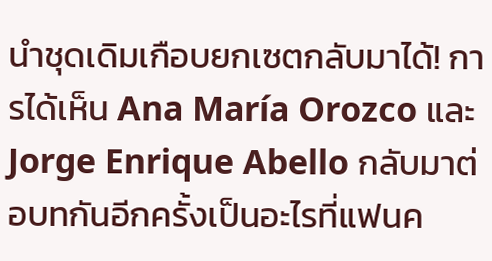นำชุดเดิมเกือบยกเซตกลับมาได้! การได้เห็น Ana María Orozco และ Jorge Enrique Abello กลับมาต่อบทกันอีกครั้งเป็นอะไรที่แฟนค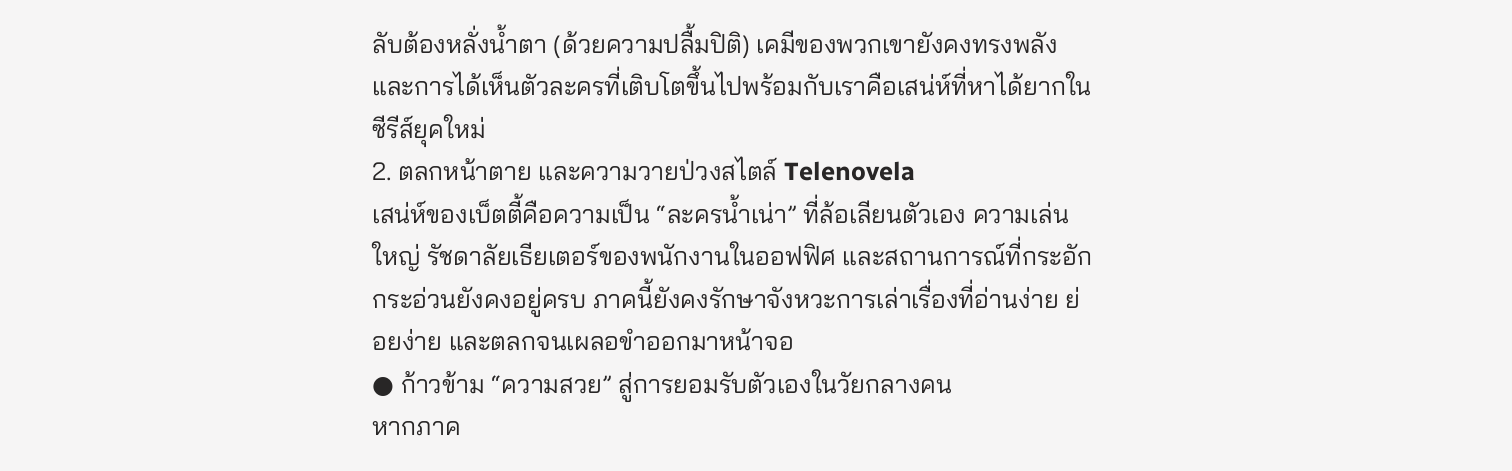ลับต้องหลั่งน้ำตา (ด้วยความปลื้มปิติ) เคมีของพวกเขายังคงทรงพลัง และการได้เห็นตัวละครที่เติบโตขึ้นไปพร้อมกับเราคือเสน่ห์ที่หาได้ยากในซีรีส์ยุคใหม่
2. ตลกหน้าตาย และความวายป่วงสไตล์ Telenovela
เสน่ห์ของเบ็ตตี้คือความเป็น “ละครน้ำเน่า” ที่ล้อเลียนตัวเอง ความเล่นใหญ่ รัชดาลัยเธียเตอร์ของพนักงานในออฟฟิศ และสถานการณ์ที่กระอักกระอ่วนยังคงอยู่ครบ ภาคนี้ยังคงรักษาจังหวะการเล่าเรื่องที่อ่านง่าย ย่อยง่าย และตลกจนเผลอขำออกมาหน้าจอ
● ก้าวข้าม “ความสวย” สู่การยอมรับตัวเองในวัยกลางคน
หากภาค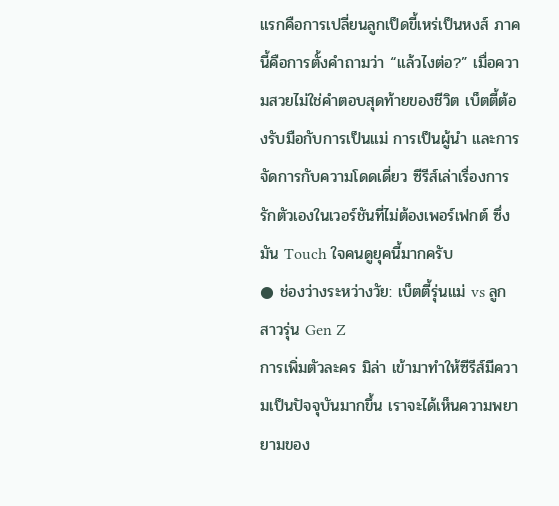แรกคือการเปลี่ยนลูกเป็ดขี้เหร่เป็นหงส์ ภาคนี้คือการตั้งคำถามว่า “แล้วไงต่อ?” เมื่อความสวยไม่ใช่คำตอบสุดท้ายของชีวิต เบ็ตตี้ต้องรับมือกับการเป็นแม่ การเป็นผู้นำ และการจัดการกับความโดดเดี่ยว ซีรีส์เล่าเรื่องการรักตัวเองในเวอร์ชันที่ไม่ต้องเพอร์เฟกต์ ซึ่งมัน Touch ใจคนดูยุคนี้มากครับ
● ช่องว่างระหว่างวัย: เบ็ตตี้รุ่นแม่ vs ลูกสาวรุ่น Gen Z
การเพิ่มตัวละคร มิล่า เข้ามาทำให้ซีรีส์มีความเป็นปัจจุบันมากขึ้น เราจะได้เห็นความพยายามของ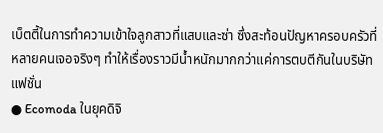เบ็ตตี้ในการทำความเข้าใจลูกสาวที่แสบและซ่า ซึ่งสะท้อนปัญหาครอบครัวที่หลายคนเจอจริงๆ ทำให้เรื่องราวมีน้ำหนักมากกว่าแค่การตบตีกันในบริษัทแฟชั่น
● Ecomoda ในยุคดิจิ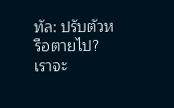ทัล: ปรับตัวหรือตายไป?
เราจะ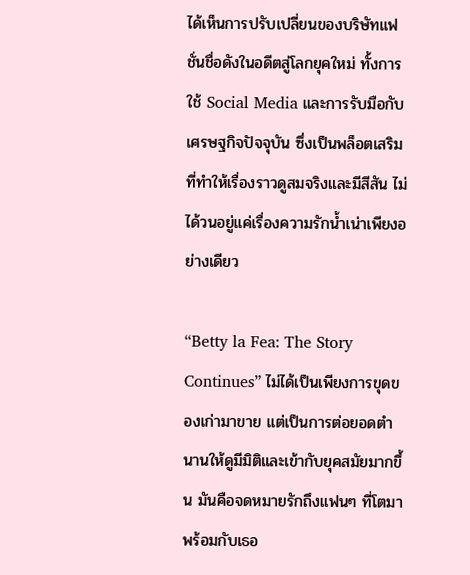ได้เห็นการปรับเปลี่ยนของบริษัทแฟชั่นชื่อดังในอดีตสู่โลกยุคใหม่ ทั้งการใช้ Social Media และการรับมือกับเศรษฐกิจปัจจุบัน ซึ่งเป็นพล็อตเสริมที่ทำให้เรื่องราวดูสมจริงและมีสีสัน ไม่ได้วนอยู่แค่เรื่องความรักน้ำเน่าเพียงอย่างเดียว

“Betty la Fea: The Story Continues” ไม่ได้เป็นเพียงการขุดของเก่ามาขาย แต่เป็นการต่อยอดตำนานให้ดูมีมิติและเข้ากับยุคสมัยมากขึ้น มันคือจดหมายรักถึงแฟนๆ ที่โตมาพร้อมกับเธอ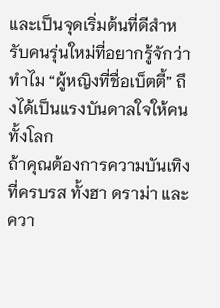และเป็นจุดเริ่มต้นที่ดีสำหรับคนรุ่นใหม่ที่อยากรู้จักว่าทำไม “ผู้หญิงที่ชื่อเบ็ตตี้” ถึงได้เป็นแรงบันดาลใจให้คนทั้งโลก
ถ้าคุณต้องการความบันเทิงที่ครบรส ทั้งฮา ดราม่า และควา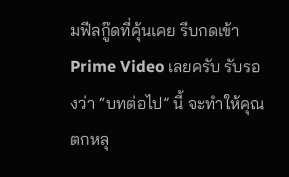มฟีลกู๊ดที่คุ้นเคย รีบกดเข้า Prime Video เลยครับ รับรองว่า “บทต่อไป” นี้ จะทำให้คุณตกหลุ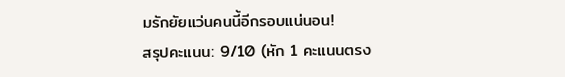มรักยัยแว่นคนนี้อีกรอบแน่นอน!
สรุปคะแนน: 9/10 (หัก 1 คะแนนตรง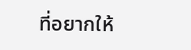ที่อยากให้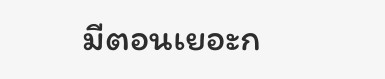มีตอนเยอะก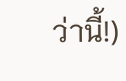ว่านี้!)